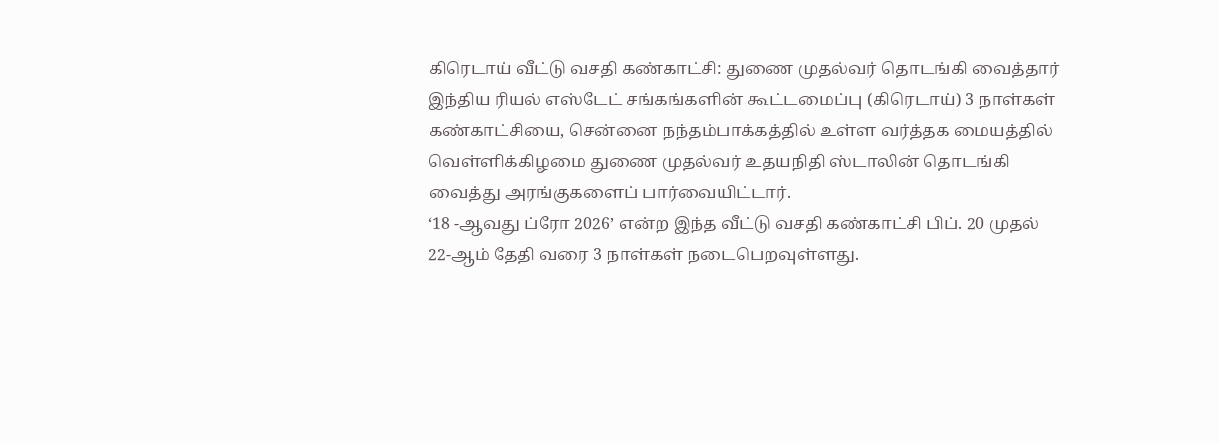கிரெடாய் வீட்டு வசதி கண்காட்சி: துணை முதல்வர் தொடங்கி வைத்தார்
இந்திய ரியல் எஸ்டேட் சங்கங்களின் கூட்டமைப்பு (கிரெடாய்) 3 நாள்கள் கண்காட்சியை, சென்னை நந்தம்பாக்கத்தில் உள்ள வர்த்தக மையத்தில் வெள்ளிக்கிழமை துணை முதல்வர் உதயநிதி ஸ்டாலின் தொடங்கி வைத்து அரங்குகளைப் பார்வையிட்டார்.
‘18 -ஆவது ப்ரோ 2026’ என்ற இந்த வீட்டு வசதி கண்காட்சி பிப். 20 முதல் 22-ஆம் தேதி வரை 3 நாள்கள் நடைபெறவுள்ளது.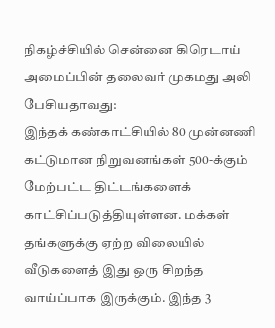நிகழ்ச்சியில் சென்னை கிரெடாய் அமைப்பின் தலைவர் முகமது அலி பேசியதாவது:
இந்தக் கண்காட்சியில் 80 முன்னணி கட்டுமான நிறுவனங்கள் 500-க்கும் மேற்பட்ட திட்டங்களைக் காட்சிப்படுத்தியுள்ளன. மக்கள் தங்களுக்கு ஏற்ற விலையில் வீடுகளைத் இது ஒரு சிறந்த வாய்ப்பாக இருக்கும். இந்த 3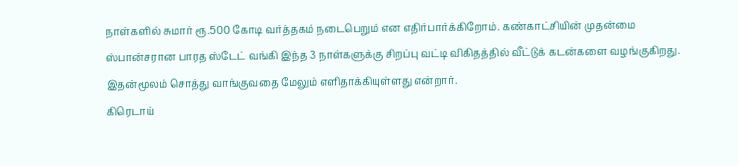நாள்களில் சுமார் ரூ.500 கோடி வர்த்தகம் நடைபெறும் என எதிர்பார்க்கிறோம். கண்காட்சியின் முதன்மை ஸ்பான்சரான பாரத ஸ்டேட் வங்கி இந்த 3 நாள்களுக்கு சிறப்பு வட்டி விகிதத்தில் வீட்டுக் கடன்களை வழங்குகிறது. இதன்மூலம் சொத்து வாங்குவதை மேலும் எளிதாக்கியுள்ளது என்றார்.
கிரெடாய்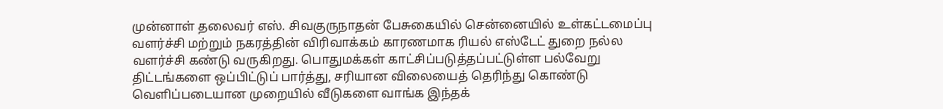முன்னாள் தலைவர் எஸ். சிவகுருநாதன் பேசுகையில் சென்னையில் உள்கட்டமைப்பு வளர்ச்சி மற்றும் நகரத்தின் விரிவாக்கம் காரணமாக ரியல் எஸ்டேட் துறை நல்ல வளர்ச்சி கண்டு வருகிறது. பொதுமக்கள் காட்சிப்படுத்தப்பட்டுள்ள பல்வேறு திட்டங்களை ஒப்பிட்டுப் பார்த்து, சரியான விலையைத் தெரிந்து கொண்டு வெளிப்படையான முறையில் வீடுகளை வாங்க இந்தக்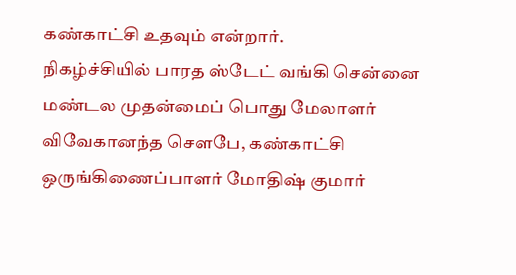கண்காட்சி உதவும் என்றார்.
நிகழ்ச்சியில் பாரத ஸ்டேட் வங்கி சென்னை மண்டல முதன்மைப் பொது மேலாளர் விவேகானந்த சௌபே, கண்காட்சி ஒருங்கிணைப்பாளர் மோதிஷ் குமார்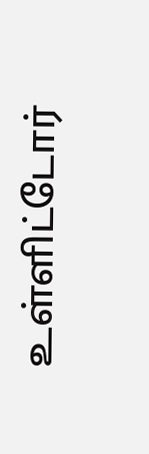உள்ளிட்டோர்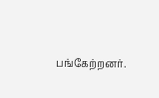பங்கேற்றனர்.